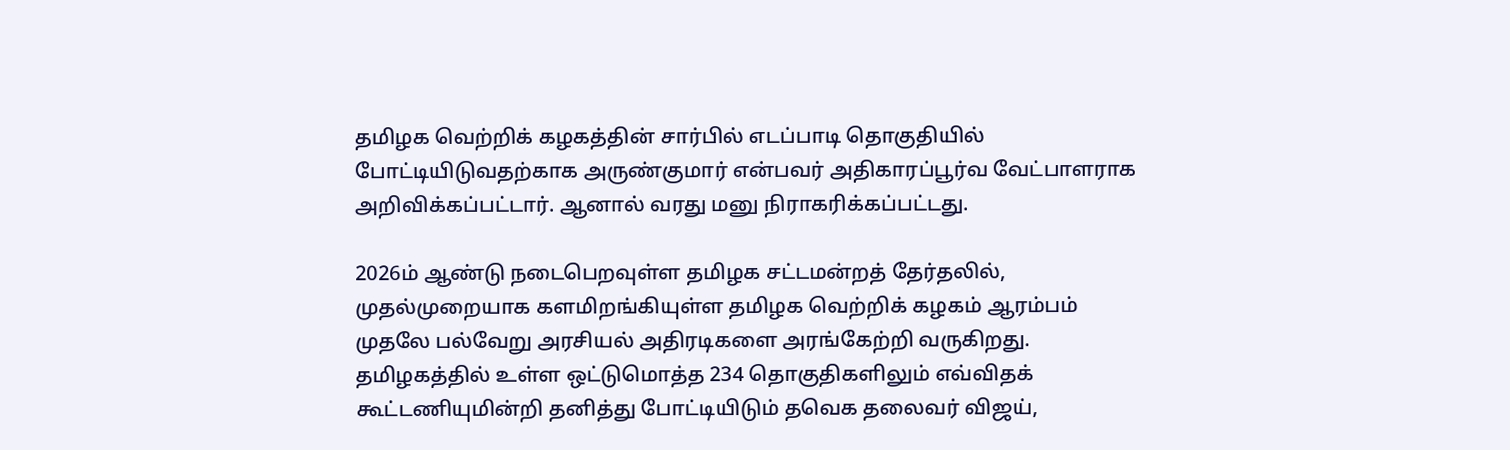தமிழக வெற்றிக் கழகத்தின் சார்பில் எடப்பாடி தொகுதியில் போட்டியிடுவதற்காக அருண்குமார் என்பவர் அதிகாரப்பூர்வ வேட்பாளராக அறிவிக்கப்பட்டார். ஆனால் வரது மனு நிராகரிக்கப்பட்டது.

2026ம் ஆண்டு நடைபெறவுள்ள தமிழக சட்டமன்றத் தேர்தலில், முதல்முறையாக களமிறங்கியுள்ள தமிழக வெற்றிக் கழகம் ஆரம்பம் முதலே பல்வேறு அரசியல் அதிரடிகளை அரங்கேற்றி வருகிறது. தமிழகத்தில் உள்ள ஒட்டுமொத்த 234 தொகுதிகளிலும் எவ்விதக் கூட்டணியுமின்றி தனித்து போட்டியிடும் தவெக தலைவர் விஜய்,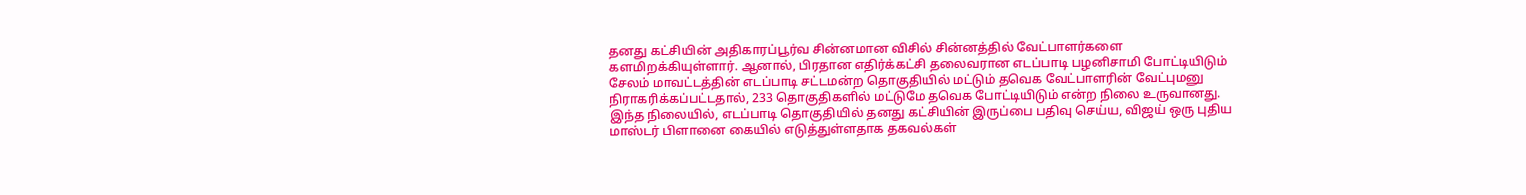தனது கட்சியின் அதிகாரப்பூர்வ சின்னமான விசில் சின்னத்தில் வேட்பாளர்களை களமிறக்கியுள்ளார். ஆனால், பிரதான எதிர்க்கட்சி தலைவரான எடப்பாடி பழனிசாமி போட்டியிடும் சேலம் மாவட்டத்தின் எடப்பாடி சட்டமன்ற தொகுதியில் மட்டும் தவெக வேட்பாளரின் வேட்புமனு நிராகரிக்கப்பட்டதால், 233 தொகுதிகளில் மட்டுமே தவெக போட்டியிடும் என்ற நிலை உருவானது. இந்த நிலையில், எடப்பாடி தொகுதியில் தனது கட்சியின் இருப்பை பதிவு செய்ய, விஜய் ஒரு புதிய மாஸ்டர் பிளானை கையில் எடுத்துள்ளதாக தகவல்கள்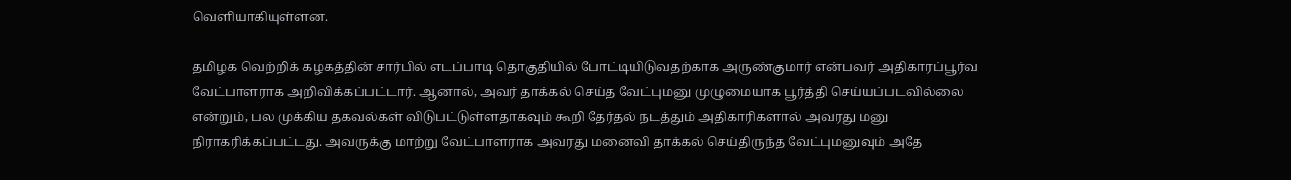வெளியாகியுள்ளன.

தமிழக வெற்றிக் கழகத்தின் சார்பில் எடப்பாடி தொகுதியில் போட்டியிடுவதற்காக அருண்குமார் என்பவர் அதிகாரப்பூர்வ வேட்பாளராக அறிவிக்கப்பட்டார். ஆனால், அவர் தாக்கல் செய்த வேட்புமனு முழுமையாக பூர்த்தி செய்யப்படவில்லை என்றும், பல முக்கிய தகவல்கள் விடுபட்டுள்ளதாகவும் கூறி தேர்தல் நடத்தும் அதிகாரிகளால் அவரது மனு நிராகரிக்கப்பட்டது. அவருக்கு மாற்று வேட்பாளராக அவரது மனைவி தாக்கல் செய்திருந்த வேட்புமனுவும் அதே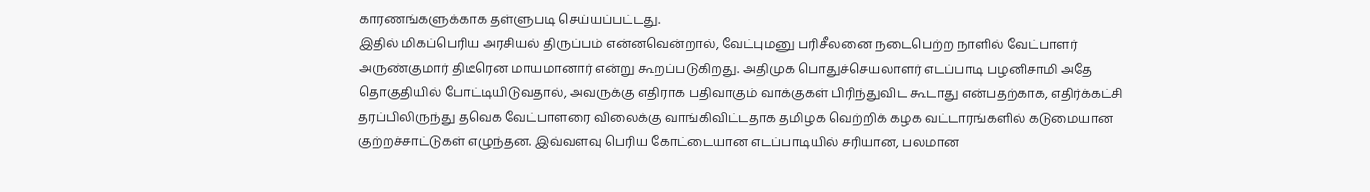காரணங்களுக்காக தள்ளுபடி செய்யப்பட்டது.
இதில் மிகப்பெரிய அரசியல் திருப்பம் என்னவென்றால், வேட்புமனு பரிசீலனை நடைபெற்ற நாளில் வேட்பாளர் அருண்குமார் திடீரென மாயமானார் என்று கூறப்படுகிறது. அதிமுக பொதுச்செயலாளர் எடப்பாடி பழனிசாமி அதே தொகுதியில் போட்டியிடுவதால், அவருக்கு எதிராக பதிவாகும் வாக்குகள் பிரிந்துவிட கூடாது என்பதற்காக, எதிர்க்கட்சி தரப்பிலிருந்து தவெக வேட்பாளரை விலைக்கு வாங்கிவிட்டதாக தமிழக வெற்றிக் கழக வட்டாரங்களில் கடுமையான குற்றச்சாட்டுகள் எழுந்தன. இவ்வளவு பெரிய கோட்டையான எடப்பாடியில் சரியான, பலமான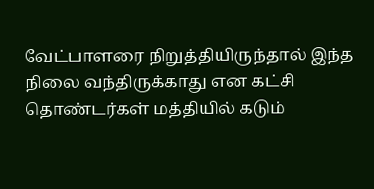வேட்பாளரை நிறுத்தியிருந்தால் இந்த நிலை வந்திருக்காது என கட்சி தொண்டர்கள் மத்தியில் கடும்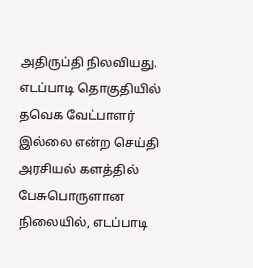அதிருப்தி நிலவியது.
எடப்பாடி தொகுதியில் தவெக வேட்பாளர் இல்லை என்ற செய்தி அரசியல் களத்தில் பேசுபொருளான நிலையில், எடப்பாடி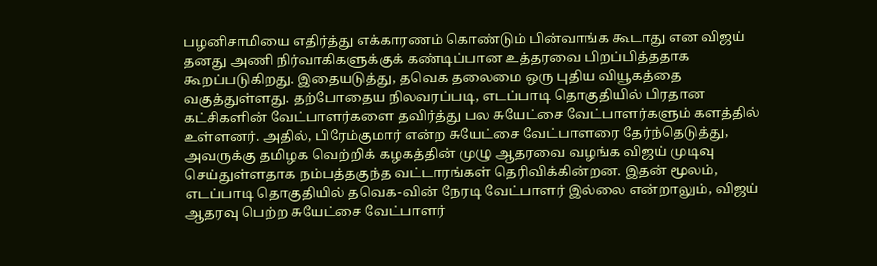பழனிசாமியை எதிர்த்து எக்காரணம் கொண்டும் பின்வாங்க கூடாது என விஜய் தனது அணி நிர்வாகிகளுக்குக் கண்டிப்பான உத்தரவை பிறப்பித்ததாக கூறப்படுகிறது. இதையடுத்து, தவெக தலைமை ஒரு புதிய வியூகத்தை வகுத்துள்ளது. தற்போதைய நிலவரப்படி, எடப்பாடி தொகுதியில் பிரதான கட்சிகளின் வேட்பாளர்களை தவிர்த்து பல சுயேட்சை வேட்பாளர்களும் களத்தில் உள்ளனர். அதில், பிரேம்குமார் என்ற சுயேட்சை வேட்பாளரை தேர்ந்தெடுத்து, அவருக்கு தமிழக வெற்றிக் கழகத்தின் முழு ஆதரவை வழங்க விஜய் முடிவு செய்துள்ளதாக நம்பத்தகுந்த வட்டாரங்கள் தெரிவிக்கின்றன. இதன் மூலம், எடப்பாடி தொகுதியில் தவெக-வின் நேரடி வேட்பாளர் இல்லை என்றாலும், விஜய் ஆதரவு பெற்ற சுயேட்சை வேட்பாளர்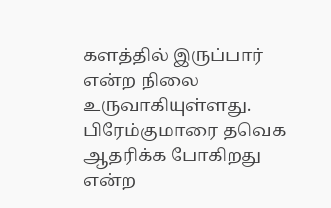களத்தில் இருப்பார் என்ற நிலை உருவாகியுள்ளது.
பிரேம்குமாரை தவெக ஆதரிக்க போகிறது என்ற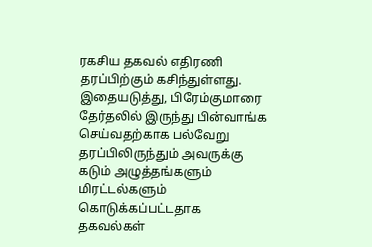ரகசிய தகவல் எதிரணி தரப்பிற்கும் கசிந்துள்ளது. இதையடுத்து, பிரேம்குமாரை தேர்தலில் இருந்து பின்வாங்க செய்வதற்காக பல்வேறு தரப்பிலிருந்தும் அவருக்கு கடும் அழுத்தங்களும் மிரட்டல்களும் கொடுக்கப்பட்டதாக தகவல்கள்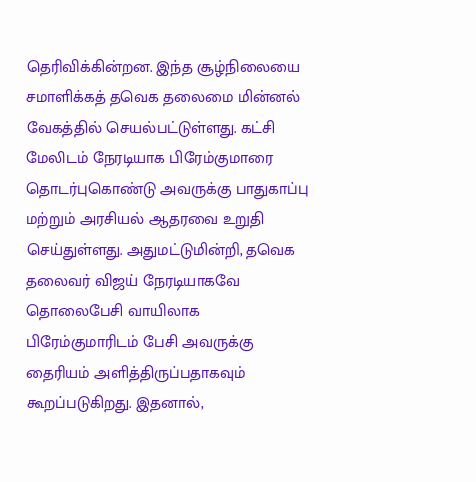தெரிவிக்கின்றன. இந்த சூழ்நிலையை சமாளிக்கத் தவெக தலைமை மின்னல் வேகத்தில் செயல்பட்டுள்ளது. கட்சி மேலிடம் நேரடியாக பிரேம்குமாரை தொடர்புகொண்டு அவருக்கு பாதுகாப்பு மற்றும் அரசியல் ஆதரவை உறுதி செய்துள்ளது. அதுமட்டுமின்றி, தவெக தலைவர் விஜய் நேரடியாகவே தொலைபேசி வாயிலாக பிரேம்குமாரிடம் பேசி அவருக்கு தைரியம் அளித்திருப்பதாகவும் கூறப்படுகிறது. இதனால்,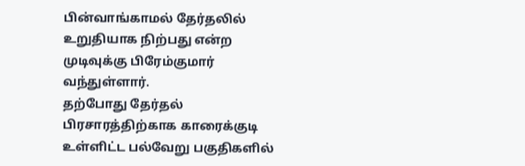பின்வாங்காமல் தேர்தலில் உறுதியாக நிற்பது என்ற முடிவுக்கு பிரேம்குமார் வந்துள்ளார்.
தற்போது தேர்தல் பிரசாரத்திற்காக காரைக்குடி உள்ளிட்ட பல்வேறு பகுதிகளில்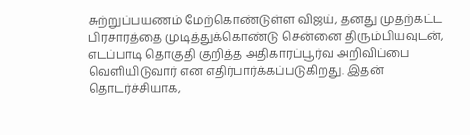சுற்றுப்பயணம் மேற்கொண்டுள்ள விஜய், தனது முதற்கட்ட பிரசாரத்தை முடித்துக்கொண்டு சென்னை திரும்பியவுடன், எடப்பாடி தொகுதி குறித்த அதிகாரப்பூர்வ அறிவிப்பை வெளியிடுவார் என எதிர்பார்க்கப்படுகிறது. இதன் தொடர்ச்சியாக,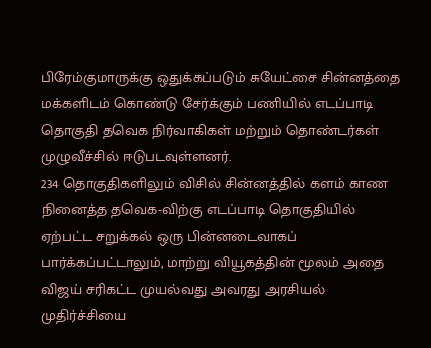பிரேம்குமாருக்கு ஒதுக்கப்படும் சுயேட்சை சின்னத்தை மக்களிடம் கொண்டு சேர்க்கும் பணியில் எடப்பாடி தொகுதி தவெக நிர்வாகிகள் மற்றும் தொண்டர்கள் முழுவீச்சில் ஈடுபடவுள்ளனர்.
234 தொகுதிகளிலும் விசில் சின்னத்தில் களம் காண நினைத்த தவெக-விற்கு எடப்பாடி தொகுதியில் ஏற்பட்ட சறுக்கல் ஒரு பின்னடைவாகப் பார்க்கப்பட்டாலும், மாற்று வியூகத்தின் மூலம் அதை விஜய் சரிகட்ட முயல்வது அவரது அரசியல் முதிர்ச்சியை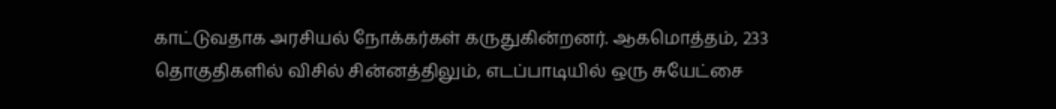காட்டுவதாக அரசியல் நோக்கர்கள் கருதுகின்றனர். ஆகமொத்தம், 233 தொகுதிகளில் விசில் சின்னத்திலும், எடப்பாடியில் ஒரு சுயேட்சை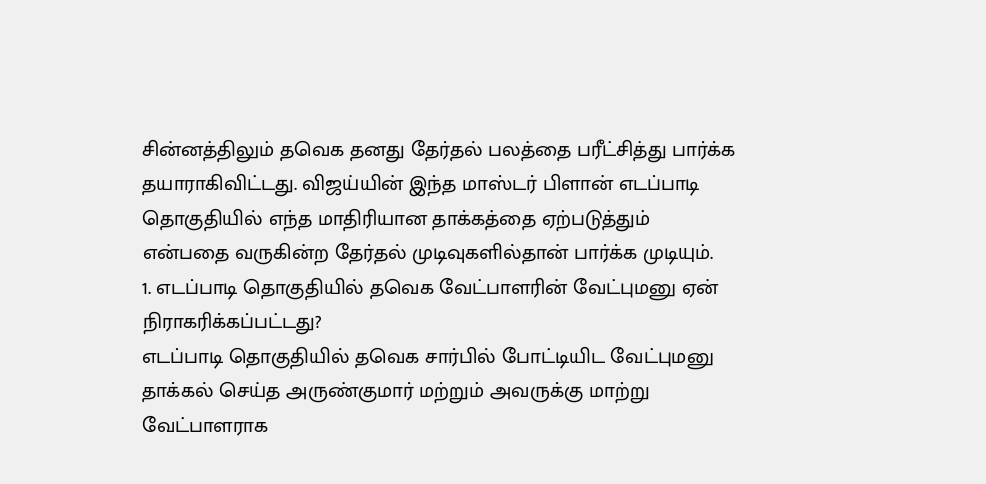சின்னத்திலும் தவெக தனது தேர்தல் பலத்தை பரீட்சித்து பார்க்க தயாராகிவிட்டது. விஜய்யின் இந்த மாஸ்டர் பிளான் எடப்பாடி தொகுதியில் எந்த மாதிரியான தாக்கத்தை ஏற்படுத்தும் என்பதை வருகின்ற தேர்தல் முடிவுகளில்தான் பார்க்க முடியும்.
1. எடப்பாடி தொகுதியில் தவெக வேட்பாளரின் வேட்புமனு ஏன் நிராகரிக்கப்பட்டது?
எடப்பாடி தொகுதியில் தவெக சார்பில் போட்டியிட வேட்புமனு தாக்கல் செய்த அருண்குமார் மற்றும் அவருக்கு மாற்று வேட்பாளராக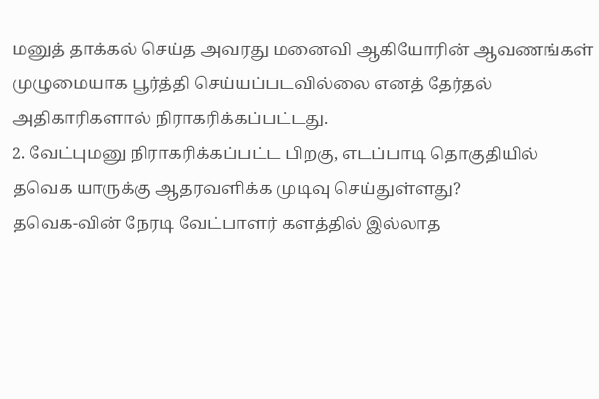மனுத் தாக்கல் செய்த அவரது மனைவி ஆகியோரின் ஆவணங்கள் முழுமையாக பூர்த்தி செய்யப்படவில்லை எனத் தேர்தல் அதிகாரிகளால் நிராகரிக்கப்பட்டது.
2. வேட்புமனு நிராகரிக்கப்பட்ட பிறகு, எடப்பாடி தொகுதியில் தவெக யாருக்கு ஆதரவளிக்க முடிவு செய்துள்ளது?
தவெக-வின் நேரடி வேட்பாளர் களத்தில் இல்லாத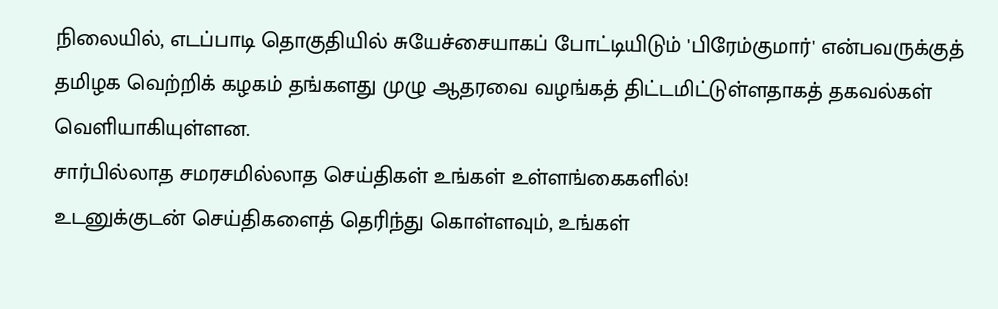நிலையில், எடப்பாடி தொகுதியில் சுயேச்சையாகப் போட்டியிடும் 'பிரேம்குமார்' என்பவருக்குத் தமிழக வெற்றிக் கழகம் தங்களது முழு ஆதரவை வழங்கத் திட்டமிட்டுள்ளதாகத் தகவல்கள் வெளியாகியுள்ளன.
சார்பில்லாத சமரசமில்லாத செய்திகள் உங்கள் உள்ளங்கைகளில்!
உடனுக்குடன் செய்திகளைத் தெரிந்து கொள்ளவும், உங்கள்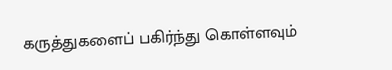கருத்துகளைப் பகிர்ந்து கொள்ளவும்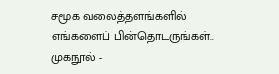சமூக வலைத்தளங்களில் எங்களைப் பின்தொடருங்கள்..
முகநூல் -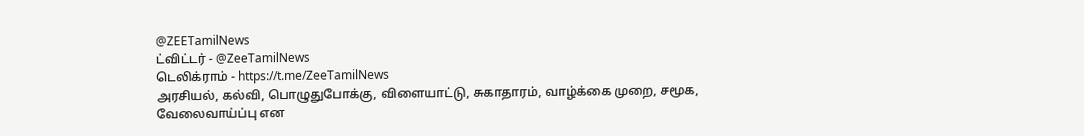@ZEETamilNews
ட்விட்டர் - @ZeeTamilNews
டெலிக்ராம் - https://t.me/ZeeTamilNews
அரசியல், கல்வி, பொழுதுபோக்கு, விளையாட்டு, சுகாதாரம், வாழ்க்கை முறை, சமூக, வேலைவாய்ப்பு என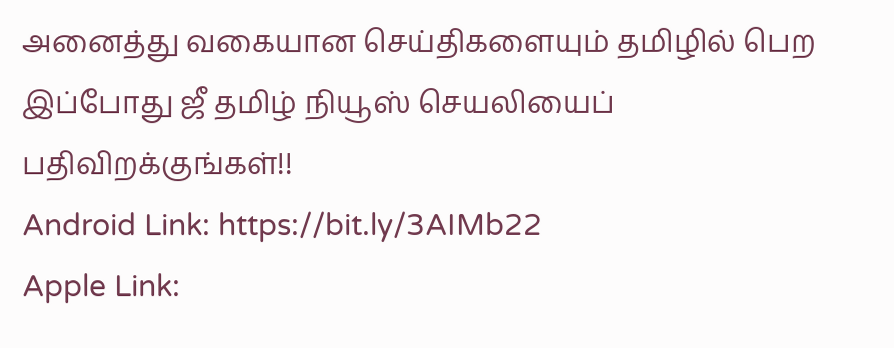அனைத்து வகையான செய்திகளையும் தமிழில் பெற இப்போது ஜீ தமிழ் நியூஸ் செயலியைப் பதிவிறக்குங்கள்!!
Android Link: https://bit.ly/3AIMb22
Apple Link: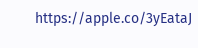https://apple.co/3yEataJ